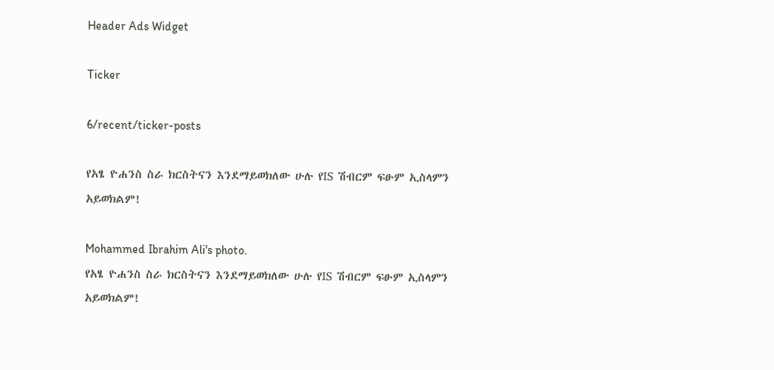Header Ads Widget

Ticker

6/recent/ticker-posts

የአፄ ዮሐንስ ስራ ክርስትናን እንደማይወክለው ሁሉ የIS ሽብርም ፍፁም ኢስላምን አይወክልም!

Mohammed Ibrahim Ali's photo.
የአፄ ዮሐንስ ስራ ክርስትናን እንደማይወክለው ሁሉ የIS ሽብርም ፍፁም ኢስላምን አይወክልም!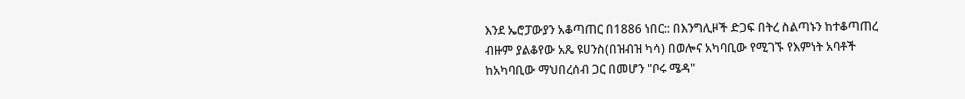እንደ ኤሮፓውያን አቆጣጠር በ1886 ነበር:: በእንግሊዞች ድጋፍ በትረ ስልጣኑን ከተቆጣጠረ ብዙም ያልቆየው አጼ ዩሀንስ(በዝብዝ ካሳ) በወሎና አካባቢው የሚገኙ የእምነት አባቶች ከአካባቢው ማህበረሰብ ጋር በመሆን "ቦሩ ሜዳ"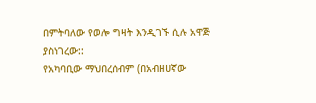በምትባለው የወሎ ግዛት እንዲገኙ ሲሉ አዋጅ ያስነገረው::
የአካባቢው ማህበረሰብም (በአብዘሀኛው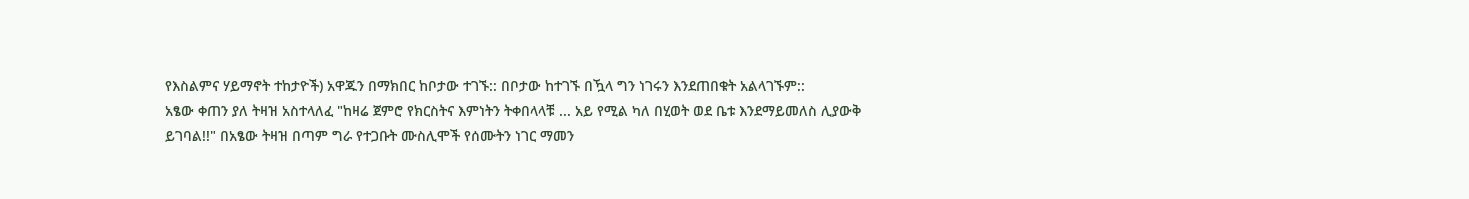የእስልምና ሃይማኖት ተከታዮች) አዋጁን በማክበር ከቦታው ተገኙ:: በቦታው ከተገኙ በዃላ ግን ነገሩን እንደጠበቁት አልላገኙም::
አፄው ቀጠን ያለ ትዛዝ አስተላለፈ "ከዛሬ ጀምሮ የክርስትና እምነትን ትቀበላላቹ ... አይ የሚል ካለ በሂወት ወደ ቤቱ እንደማይመለስ ሊያውቅ ይገባል!!" በአፄው ትዛዝ በጣም ግራ የተጋቡት ሙስሊሞች የሰሙትን ነገር ማመን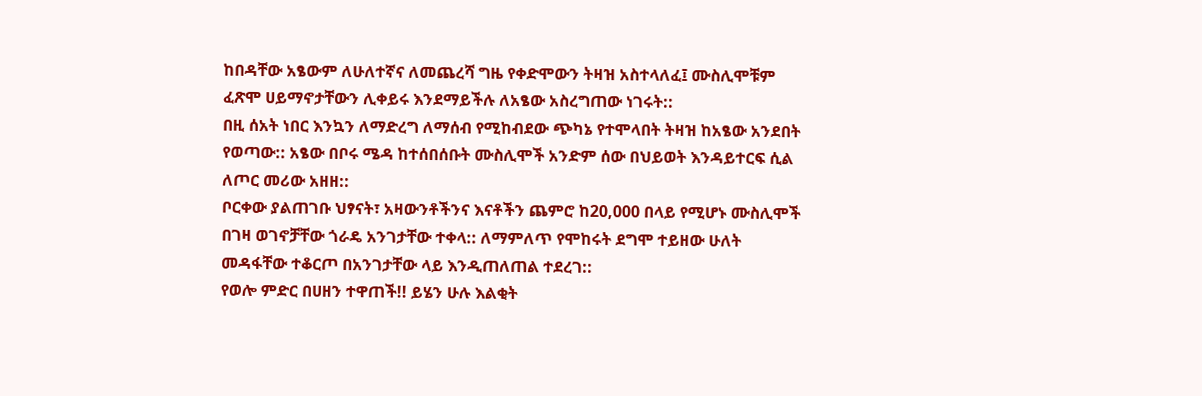ከበዳቸው አፄውም ለሁለተኛና ለመጨረሻ ግዜ የቀድሞውን ትዛዝ አስተላለፈ፤ ሙስሊሞቹም ፈጽሞ ሀይማኖታቸውን ሊቀይሩ እንደማይችሉ ለአፄው አስረግጠው ነገሩት::
በዚ ሰአት ነበር እንኳን ለማድረግ ለማሰብ የሚከብደው ጭካኔ የተሞላበት ትዛዝ ከአፄው አንደበት የወጣው:: አፄው በቦሩ ሜዳ ከተሰበሰቡት ሙስሊሞች አንድም ሰው በህይወት እንዳይተርፍ ሲል ለጦር መሪው አዘዘ::
ቦርቀው ያልጠገቡ ህፃናት፣ አዛውንቶችንና እናቶችን ጨምሮ ከ20,000 በላይ የሚሆኑ ሙስሊሞች በገዛ ወገኖቻቸው ጎራዴ አንገታቸው ተቀላ:: ለማምለጥ የሞከሩት ደግሞ ተይዘው ሁለት መዳፋቸው ተቆርጦ በአንገታቸው ላይ እንዲጠለጠል ተደረገ::
የወሎ ምድር በሀዘን ተዋጠች!! ይሄን ሁሉ እልቂት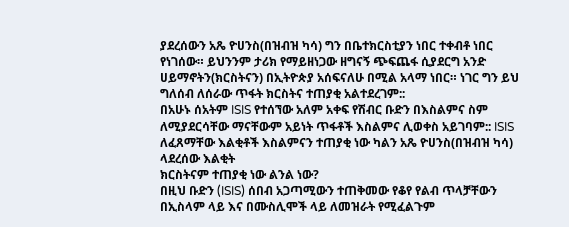ያደረሰውን አጼ ዮሀንስ(በዝብዝ ካሳ) ግን በቤተክርስቲያን ነበር ተቀብቶ ነበር የነገሰው። ይህንንም ታሪክ የማይዘነጋው ዘግናኝ ጭፍጨፋ ሲያደርግ አንድ ሀይማኖትን(ክርስትናን) በኢትዮጵያ አሰፍናለሁ በሚል አላማ ነበር። ነገር ግን ይህ ግለሰብ ለሰራው ጥፋት ክርስትና ተጠያቂ አልተደረገም::
በአሁኑ ሰአትም ISIS የተሰኘው አለም አቀፍ የሽብር ቡድን በእስልምና ስም ለሚያደርሳቸው ማናቸውም አይነት ጥፋቶች እስልምና ሊወቀስ አይገባም:: ISIS ለፈጸማቸው እልቂቶች እስልምናን ተጠያቂ ነው ካልን አጼ ዮሀንስ(በዝብዝ ካሳ) ላደረሰው እልቂት
ክርስትናም ተጠያቂ ነው ልንል ነው?
በዚህ ቡድን (ISIS) ሰበብ አጋጣሚውን ተጠቅመው የቆየ የልብ ጥላቻቸውን በኢስላም ላይ እና በሙስሊሞች ላይ ለመዝራት የሚፈልጉም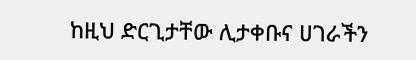ከዚህ ድርጊታቸው ሊታቀቡና ሀገራችን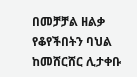በመቻቻል ዘልቃ የቆየችበትን ባህል ከመሸርሸር ሊታቀቡ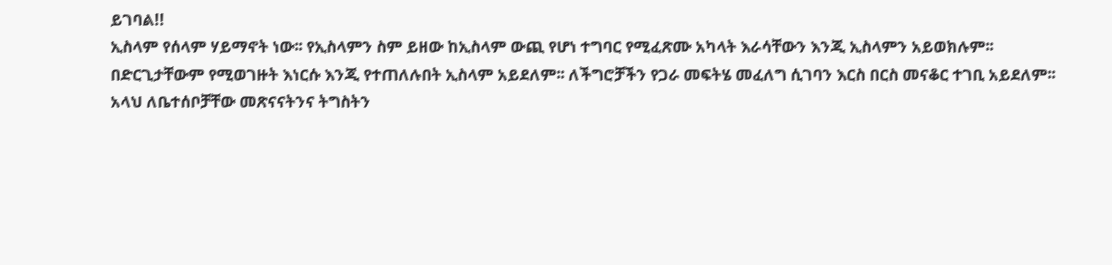ይገባል!!
ኢስላም የሰላም ሃይማኖት ነው፡፡ የኢስላምን ስም ይዘው ከኢስላም ውጪ የሆነ ተግባር የሚፈጽሙ አካላት እራሳቸውን እንጂ ኢስላምን አይወክሉም፡፡
በድርጊታቸውም የሚወገዙት እነርሱ እንጂ የተጠለሉበት ኢስላም አይደለም፡፡ ለችግሮቻችን የጋራ መፍትሄ መፈለግ ሲገባን እርስ በርስ መናቆር ተገቢ አይደለም፡፡
አላህ ለቤተሰቦቻቸው መጽናናትንና ትግስትን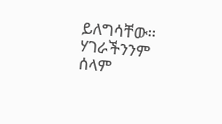ይለግሳቸው፡፡ ሃገራችንንም ሰላም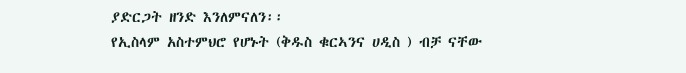ያድርጋት ዘንድ እንለምናለን፡፡
የኢስላም አስተምህሮ የሆኑት (ቅዱስ ቁርኣንና ሀዲስ ) ብቻ ናቸው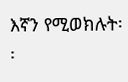እኛን የሚወክሉት፡፡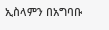ኢስላምን በአግባቡ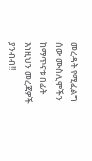መረዳት የሚፈልግ ሰው ሙስሊሞችን ከማጥናቱ በፊት እነዚህን መረጃዎች ያንብብ!!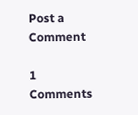Post a Comment

1 Comments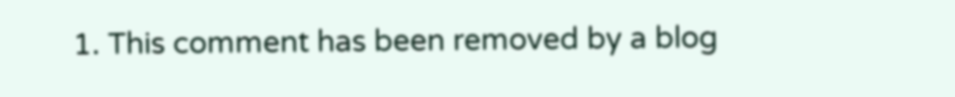1. This comment has been removed by a blog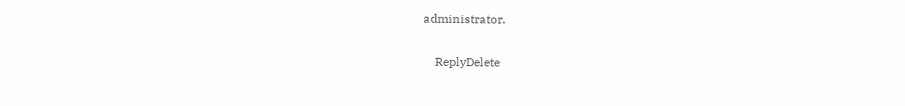administrator.

    ReplyDelete